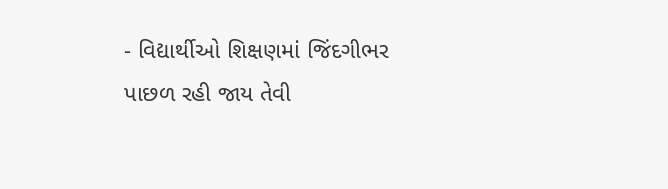- વિદ્યાર્થીઓ શિક્ષણમાં જિંદગીભર પાછળ રહી જાય તેવી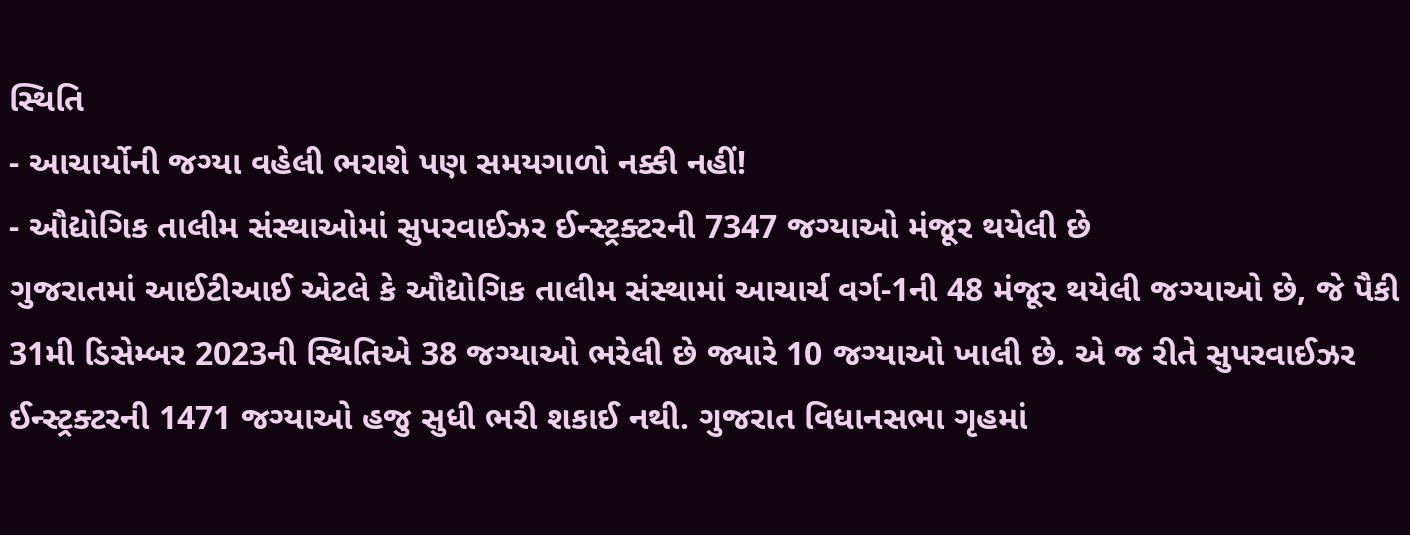સ્થિતિ
- આચાર્યોની જગ્યા વહેલી ભરાશે પણ સમયગાળો નક્કી નહીં!
- ઔદ્યોગિક તાલીમ સંસ્થાઓમાં સુપરવાઈઝર ઈન્સ્ટ્રક્ટરની 7347 જગ્યાઓ મંજૂર થયેલી છે
ગુજરાતમાં આઈટીઆઈ એટલે કે ઔદ્યોગિક તાલીમ સંસ્થામાં આચાર્ચ વર્ગ-1ની 48 મંજૂર થયેલી જગ્યાઓ છે, જે પૈકી 31મી ડિસેમ્બર 2023ની સ્થિતિએ 38 જગ્યાઓ ભરેલી છે જ્યારે 10 જગ્યાઓ ખાલી છે. એ જ રીતે સુપરવાઈઝર ઈન્સ્ટ્રક્ટરની 1471 જગ્યાઓ હજુ સુધી ભરી શકાઈ નથી. ગુજરાત વિધાનસભા ગૃહમાં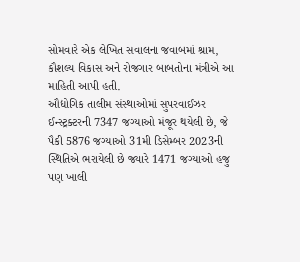સોમવારે એક લેખિત સવાલના જવાબમાં શ્રામ, કૌશલ્ય વિકાસ અને રોજગાર બાબતોના મંત્રીએ આ માહિતી આપી હતી.
ઔદ્યોગિક તાલીમ સંસ્થાઓમાં સુપરવાઈઝર ઈન્સ્ટ્રક્ટરની 7347 જગ્યાઓ મંજૂર થયેલી છે, જે પૈકી 5876 જગ્યાઓ 31મી ડિસેમ્બર 2023ની સ્થિતિએ ભરાયેલી છે જ્યારે 1471 જગ્યાઓ હજુ પણ ખાલી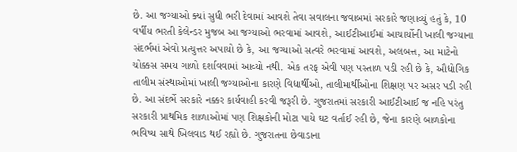છે. આ જગ્યાઓ ક્યાં સુધી ભરી દેવામાં આવશે તેવા સવાલના જવાબમાં સરકારે જણાવ્યું હતું કે, 10 વર્ષીય ભરતી કેલેન્ડર મુજબ આ જગ્યાઓ ભરવામાં આવશે, આઈટીઆઈમાં આચાર્યોની ખાલી જગ્યાના સંદર્ભમાં એવો પ્રત્યુત્તર અપાયો છે કે, આ જગ્યાઓ સત્વરે ભરવામાં આવશે, અલબત્ત, આ માટેનો ચોક્કસ સમય ગાળો દર્શાવવામાં આવ્યો નથી. એક તરફ એવી પણ પસ્તાળ પડી રહી છે કે, ઔદ્યોગિક તાલીમ સંસ્થાઓમાં ખાલી જગ્યાઓના કારણે વિદ્યાર્થીઓ, તાલીમાર્થીઓના શિક્ષણ પર અસર પડી રહી છે. આ સંદર્ભે સરકારે નક્કર કાર્યવાહી કરવી જરૂરી છે. ગુજરાતમાં સરકારી આઈટીઆઈ જ નહિ પરંતુ સરકારી પ્રાથમિક શાળાઓમાં પણ શિક્ષકોની મોટા પાયે ઘટ વર્તાઈ રહી છે, જેના કારણે બાળકોના ભવિષ્ય સાથે ખિલવાડ થઈ રહ્યો છે. ગુજરાતના છેવાડાના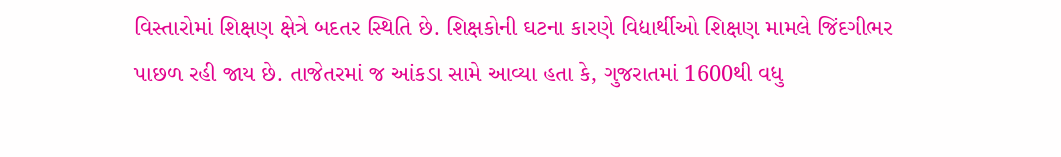વિસ્તારોમાં શિક્ષણ ક્ષેત્રે બદતર સ્થિતિ છે. શિક્ષકોની ઘટના કારણે વિદ્યાર્થીઓ શિક્ષણ મામલે જિંદગીભર પાછળ રહી જાય છે. તાજેતરમાં જ આંકડા સામે આવ્યા હતા કે, ગુજરાતમાં 1600થી વધુ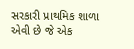સરકારી પ્રાથમિક શાળા એવી છે જે એક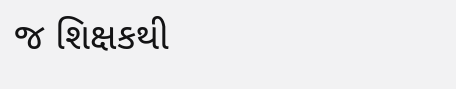જ શિક્ષકથી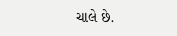ચાલે છે.